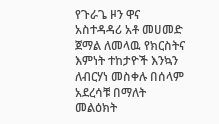የጉራጌ ዞን ዋና አስተዳዳሪ አቶ መሀመድ ጀማል ለመላዉ የክርስትና እምነት ተከታዮች እንኳን ለብርሃነ መስቀሉ በሰላም አደረሳቹ በማለት መልዕክት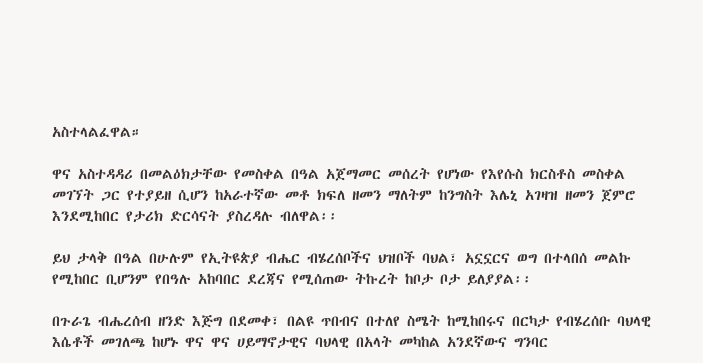አስተላልፈዋል።

ዋና አስተዳዳሪ በመልዕክታቸው የመስቀል በዓል አጀማመር መሰረት የሆነው የእየሱስ ክርስቶስ መስቀል መገኘት ጋር የተያይዘ ሲሆን ከአራተኛው መቶ ክፍለ ዘመን ማለትም ከንግስት እሌኒ አገዛዝ ዘመን ጀምሮ እንደሚከበር የታሪክ ድርሳናት ያስረዳሉ ብለዋል፡፡

ይህ ታላቅ በዓል በሁሉም የኢትዩጵያ ብሔር ብሄረሰቦችና ህዝቦች ባህል፣ አኗኗርና ወግ በተላበሰ መልኩ የሚከበር ቢሆንም የበዓሉ አከባበር ደረጃና የሚሰጠው ትኩረት ከቦታ ቦታ ይለያያል፡፡

በጉራጌ ብሔረሰብ ዘንድ እጅግ በደመቀ፣ በልዩ ጥበብና በተለየ ስሜት ከሚከበሩና በርካታ የብሄረሰቡ ባህላዊ እሴቶች መገለጫ ከሆኑ ዋና ዋና ሀይማኖታዊና ባህላዊ በአላት መካከል አንደኛውና ግንባር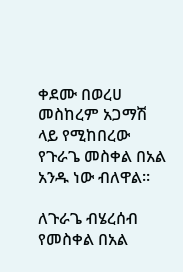ቀደሙ በወረሀ መስከረም አጋማሽ ላይ የሚከበረው የጉራጌ መስቀል በአል አንዱ ነው ብለዋል።

ለጉራጌ ብሄረሰብ የመስቀል በአል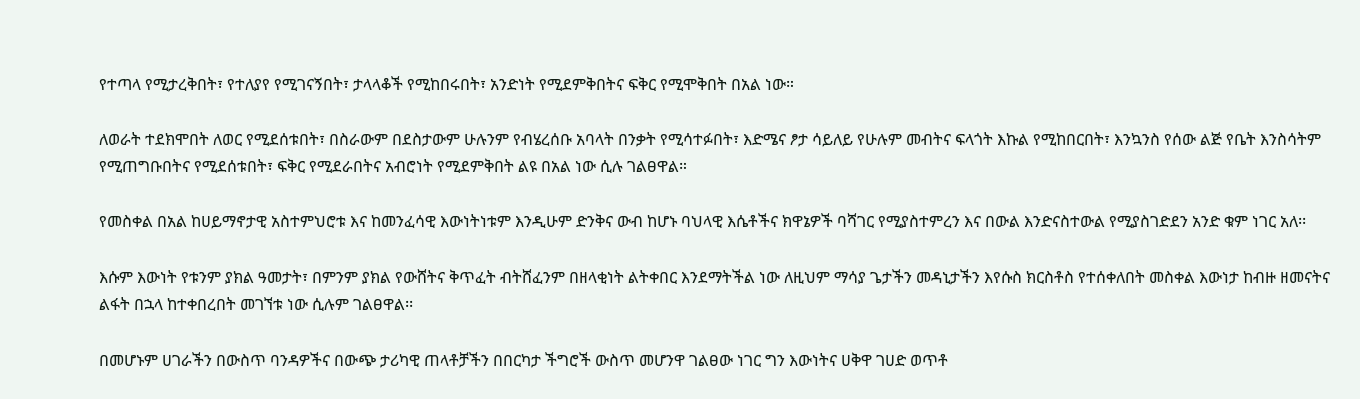የተጣላ የሚታረቅበት፣ የተለያየ የሚገናኝበት፣ ታላላቆች የሚከበሩበት፣ አንድነት የሚደምቅበትና ፍቅር የሚሞቅበት በአል ነው።

ለወራት ተደክሞበት ለወር የሚደሰቱበት፣ በስራውም በደስታውም ሁሉንም የብሄረሰቡ አባላት በንቃት የሚሳተፉበት፣ እድሜና ፆታ ሳይለይ የሁሉም መብትና ፍላጎት እኩል የሚከበርበት፣ እንኳንስ የሰው ልጅ የቤት እንስሳትም የሚጠግቡበትና የሚደሰቱበት፣ ፍቅር የሚደራበትና አብሮነት የሚደምቅበት ልዩ በአል ነው ሲሉ ገልፀዋል።

የመስቀል በአል ከሀይማኖታዊ አስተምህሮቱ እና ከመንፈሳዊ እውነትነቱም እንዲሁም ድንቅና ውብ ከሆኑ ባህላዊ እሴቶችና ክዋኔዎች ባሻገር የሚያስተምረን እና በውል እንድናስተውል የሚያስገድደን አንድ ቁም ነገር አለ፡፡

እሱም እውነት የቱንም ያክል ዓመታት፣ በምንም ያክል የውሸትና ቅጥፈት ብትሸፈንም በዘላቂነት ልትቀበር እንደማትችል ነው ለዚህም ማሳያ ጌታችን መዳኒታችን እየሱስ ክርስቶስ የተሰቀለበት መስቀል እውነታ ከብዙ ዘመናትና ልፋት በኋላ ከተቀበረበት መገኘቱ ነው ሲሉም ገልፀዋል፡፡

በመሆኑም ሀገራችን በውስጥ ባንዳዎችና በውጭ ታሪካዊ ጠላቶቻችን በበርካታ ችግሮች ውስጥ መሆንዋ ገልፀው ነገር ግን እውነትና ሀቅዋ ገሀድ ወጥቶ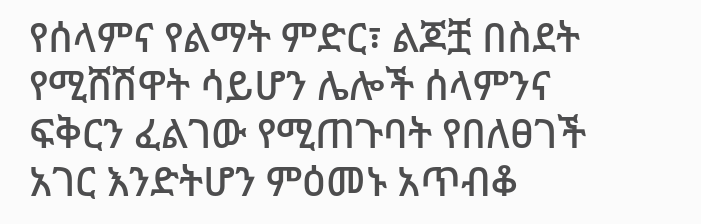የሰላምና የልማት ምድር፣ ልጆቿ በስደት የሚሸሽዋት ሳይሆን ሌሎች ሰላምንና ፍቅርን ፈልገው የሚጠጉባት የበለፀገች አገር እንድትሆን ምዕመኑ አጥብቆ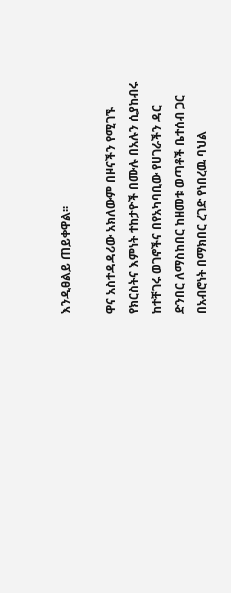እንዲፀልይ ጠይቀዋል፡፡

ዋና አስተዳዳሪው አክለውም በዞናችን የሚገኙ የክርስትና እምነት ተከታዮች በሙሉ በአሉን ሲያከብሩ ከተቸገሩ ወገኖችና በየአካባቢው የሀገራችን ዳር ድንበር ለማስከበር ከዘመቱ ወጣቶች ቤተሰብ ጋር በአብሮነት በማክበር ረገድ የነበረዉ ባህል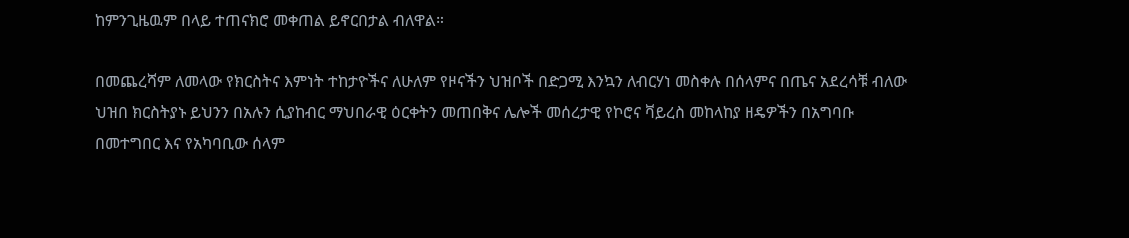ከምንጊዜዉም በላይ ተጠናክሮ መቀጠል ይኖርበታል ብለዋል።

በመጨረሻም ለመላው የክርስትና እምነት ተከታዮችና ለሁለም የዞናችን ህዝቦች በድጋሚ እንኳን ለብርሃነ መስቀሉ በሰላምና በጤና አደረሳቹ ብለው ህዝበ ክርስትያኑ ይህንን በአሉን ሲያከብር ማህበራዊ ዕርቀትን መጠበቅና ሌሎች መሰረታዊ የኮሮና ቫይረስ መከላከያ ዘዴዎችን በአግባቡ በመተግበር እና የአካባቢው ሰላም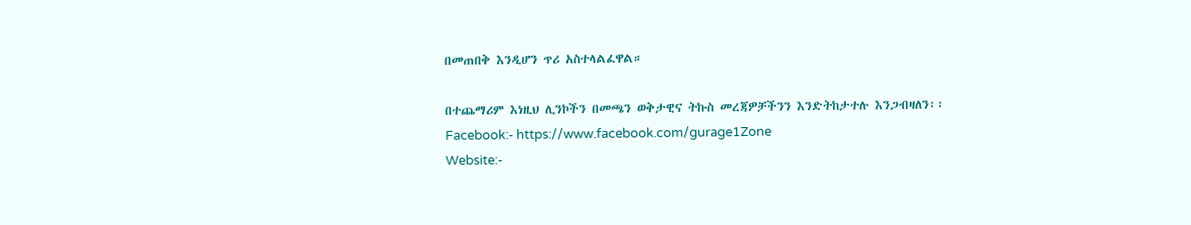በመጠበቅ እንዲሆን ጥሪ አስተላልፈዋል።

በተጨማሪም እነዚህ ሊንኮችን በመጫን ወቅታዊና ትኩስ መረጃዎቻችንን እንድትከታተሉ እንጋብዛለን፡፡
Facebook:- https://www.facebook.com/gurage1Zone
Website:-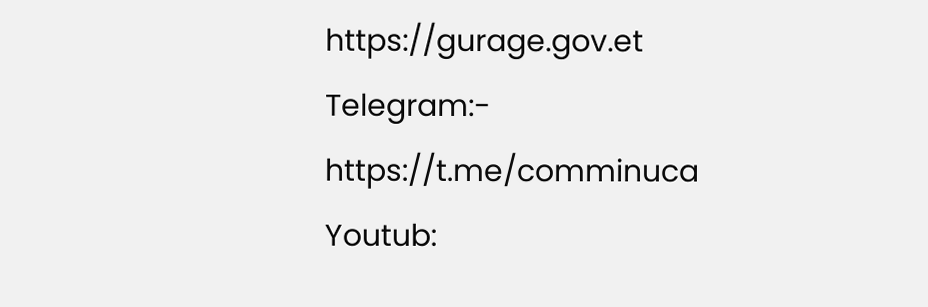https://gurage.gov.et
Telegram:- https://t.me/comminuca
Youtub: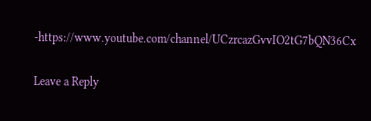-https://www.youtube.com/channel/UCzrcazGvvIO2tG7bQN36Cx

Leave a Reply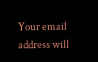Your email address will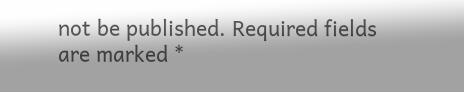not be published. Required fields are marked *